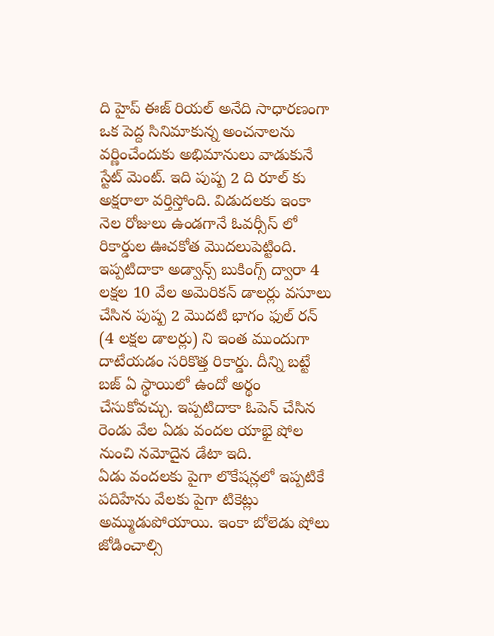ది హైప్ ఈజ్ రియల్ అనేది సాధారణంగా ఒక పెద్ద సినిమాకున్న అంచనాలను వర్ణించేందుకు అభిమానులు వాడుకునే స్టేట్ మెంట్. ఇది పుష్ప 2 ది రూల్ కు అక్షరాలా వర్తిస్తోంది. విడుదలకు ఇంకా నెల రోజులు ఉండగానే ఓవర్సీస్ లో రికార్డుల ఊచకోత మొదలుపెట్టింది. ఇప్పటిదాకా అడ్వాన్స్ బుకింగ్స్ ద్వారా 4 లక్షల 10 వేల అమెరికన్ డాలర్లు వసూలు చేసిన పుష్ప 2 మొదటి భాగం ఫుల్ రన్ (4 లక్షల డాలర్లు) ని ఇంత ముందుగా దాటేయడం సరికొత్త రికార్డు. దీన్ని బట్టే బజ్ ఏ స్థాయిలో ఉందో అర్థం చేసుకోవచ్చు. ఇప్పటిదాకా ఓపెన్ చేసిన రెండు వేల ఏడు వందల యాభై షోల నుంచి నమోదైన డేటా ఇది.
ఏడు వందలకు పైగా లొకేషన్లలో ఇప్పటికే పదిహేను వేలకు పైగా టికెట్లు అమ్ముడుపోయాయి. ఇంకా బోలెడు షోలు జోడించాల్సి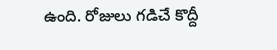ఉంది. రోజులు గడిచే కొద్దీ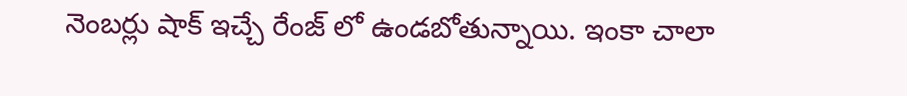నెంబర్లు షాక్ ఇచ్చే రేంజ్ లో ఉండబోతున్నాయి. ఇంకా చాలా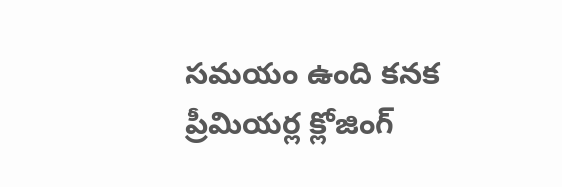సమయం ఉంది కనక ప్రీమియర్ల క్లోజింగ్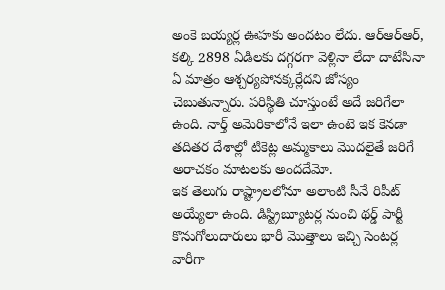అంకె బయ్యర్ల ఊహకు అందటం లేదు. ఆర్ఆర్ఆర్, కల్కి 2898 ఏడిలకు దగ్గరగా వెళ్లినా లేదా దాటేసినా ఏ మాత్రం ఆశ్చర్యపోనక్కర్లేదని జోస్యం చెబుతున్నారు. పరిస్థితి చూస్తుంటే అదే జరిగేలా ఉంది. నార్త్ అమెరికాలోనే ఇలా ఉంటె ఇక కెనడా తదితర దేశాల్లో టికెట్ల అమ్మకాలు మొదలైతే జరిగే అరాచకం మాటలకు అందదేమో.
ఇక తెలుగు రాష్ట్రాలలోనూ అలాంటి సీనే రిపీట్ అయ్యేలా ఉంది. డిస్ట్రిబ్యూటర్ల నుంచి థర్డ్ పార్టీ కొనుగోలుదారులు భారీ మొత్తాలు ఇచ్చి సెంటర్ల వారీగా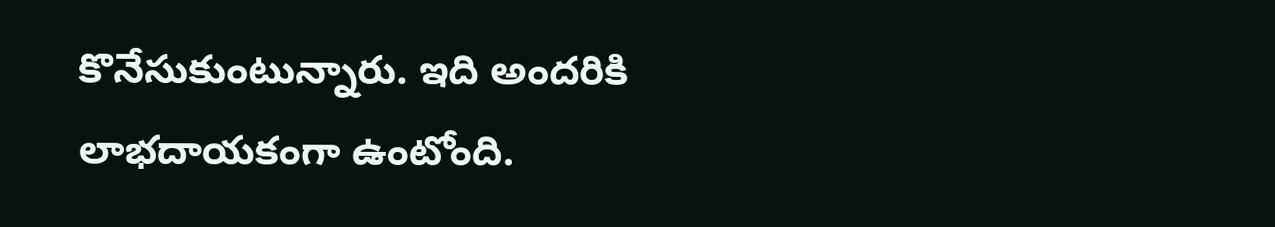కొనేసుకుంటున్నారు. ఇది అందరికి లాభదాయకంగా ఉంటోంది.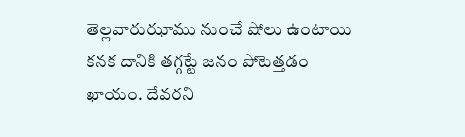తెల్లవారుఝాము నుంచే షోలు ఉంటాయి కనక దానికి తగ్గట్టే జనం పోటెత్తడం ఖాయం. దేవరని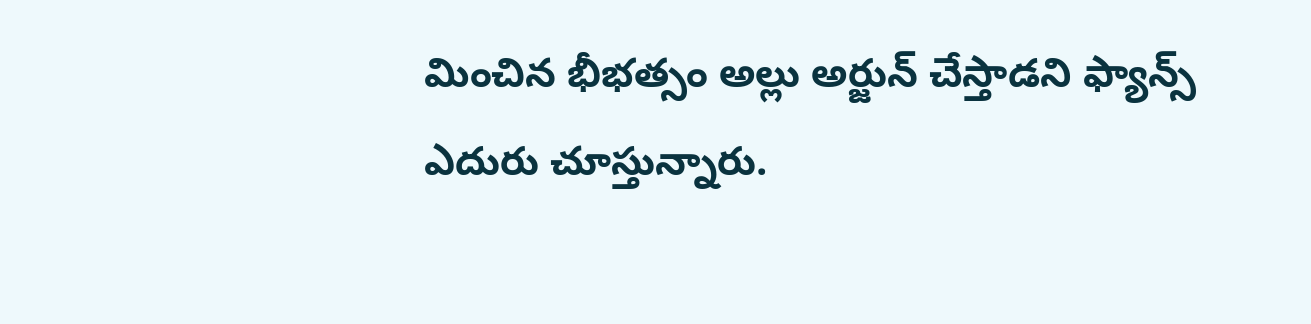మించిన భీభత్సం అల్లు అర్జున్ చేస్తాడని ఫ్యాన్స్ ఎదురు చూస్తున్నారు.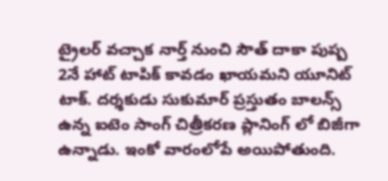ట్రైలర్ వచ్చాక నార్త్ నుంచి సౌత్ దాకా పుష్ప 2నే హాట్ టాపిక్ కావడం ఖాయమని యూనిట్ టాక్. దర్శకుడు సుకుమార్ ప్రస్తుతం బాలన్స్ ఉన్న ఐటెం సాంగ్ చిత్రీకరణ ప్లానింగ్ లో బిజీగా ఉన్నాడు. ఇంకో వారంలోపే అయిపోతుంది.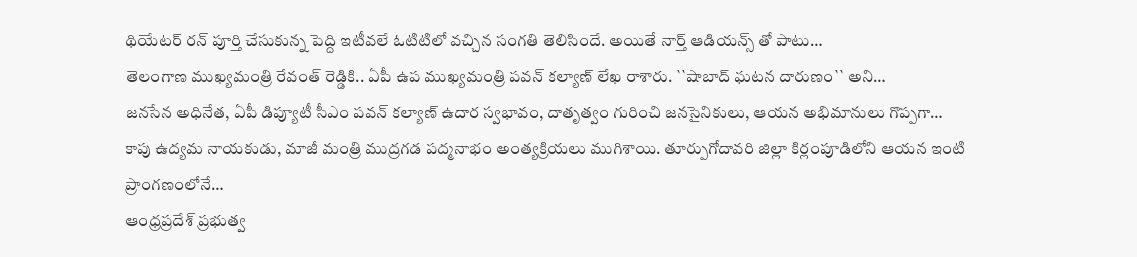థియేటర్ రన్ పూర్తి చేసుకున్న పెద్ది ఇటీవలే ఓటిటిలో వచ్చిన సంగతి తెలిసిందే. అయితే నార్త్ ఆడియన్స్ తో పాటు…
తెలంగాణ ముఖ్యమంత్రి రేవంత్ రెడ్డికి.. ఏపీ ఉప ముఖ్యమంత్రి పవన్ కల్యాణ్ లేఖ రాశారు. ``షాబాద్ ఘటన దారుణం`` అని…
జనసేన అధినేత, ఏపీ డిప్యూటీ సీఎం పవన్ కల్యాణ్ ఉదార స్వభావం, దాతృత్వం గురించి జనసైనికులు, ఆయన అభిమానులు గొప్పగా…
కాపు ఉద్యమ నాయకుడు, మాజీ మంత్రి ముద్రగడ పద్మనాభం అంత్యక్రియలు ముగిశాయి. తూర్పుగోదావరి జిల్లా కిర్లంపూడిలోని ఆయన ఇంటి ప్రాంగణంలోనే…
ఆంధ్రప్రదేశ్ ప్రభుత్వ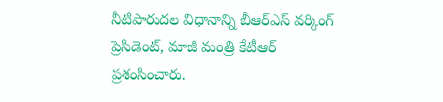నీటిపారుదల విధానాన్ని బీఆర్ఎస్ వర్కింగ్ ప్రెసిడెంట్, మాజీ మంత్రి కేటీఆర్ ప్రశంసించారు.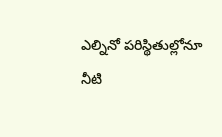ఎల్నినో పరిస్థితుల్లోనూ నీటి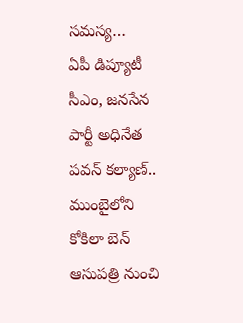సమస్య…
ఏపీ డిప్యూటీ సీఎం, జనసేన పార్టీ అధినేత పవన్ కల్యాణ్.. ముంబైలోని కోకిలా బెన్ ఆసుపత్రి నుంచి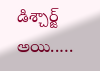డిశ్చార్జ్ అయి..…